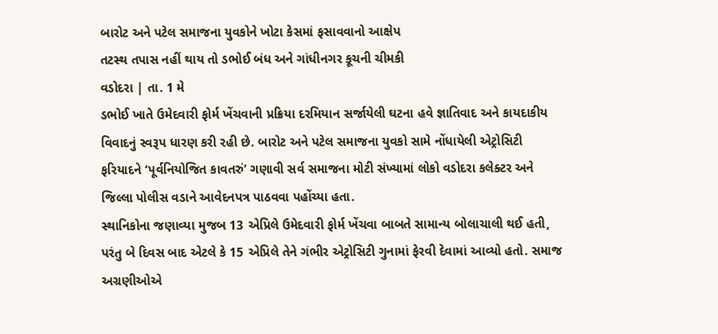બારોટ અને પટેલ સમાજના યુવકોને ખોટા કેસમાં ફસાવવાનો આક્ષેપ
તટસ્થ તપાસ નહીં થાય તો ડભોઈ બંધ અને ગાંધીનગર કૂચની ચીમકી
વડોદરા | તા. 1 મે
ડભોઈ ખાતે ઉમેદવારી ફોર્મ ખેંચવાની પ્રક્રિયા દરમિયાન સર્જાયેલી ઘટના હવે જ્ઞાતિવાદ અને કાયદાકીય વિવાદનું સ્વરૂપ ધારણ કરી રહી છે. બારોટ અને પટેલ સમાજના યુવકો સામે નોંધાયેલી એટ્રોસિટી ફરિયાદને ‘પૂર્વનિયોજિત કાવતરું’ ગણાવી સર્વ સમાજના મોટી સંખ્યામાં લોકો વડોદરા કલેક્ટર અને જિલ્લા પોલીસ વડાને આવેદનપત્ર પાઠવવા પહોંચ્યા હતા.
સ્થાનિકોના જણાવ્યા મુજબ 13 એપ્રિલે ઉમેદવારી ફોર્મ ખેંચવા બાબતે સામાન્ય બોલાચાલી થઈ હતી, પરંતુ બે દિવસ બાદ એટલે કે 15 એપ્રિલે તેને ગંભીર એટ્રોસિટી ગુનામાં ફેરવી દેવામાં આવ્યો હતો. સમાજ અગ્રણીઓએ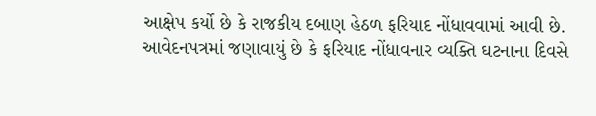આક્ષેપ કર્યો છે કે રાજકીય દબાણ હેઠળ ફરિયાદ નોંધાવવામાં આવી છે.
આવેદનપત્રમાં જણાવાયું છે કે ફરિયાદ નોંધાવનાર વ્યક્તિ ઘટનાના દિવસે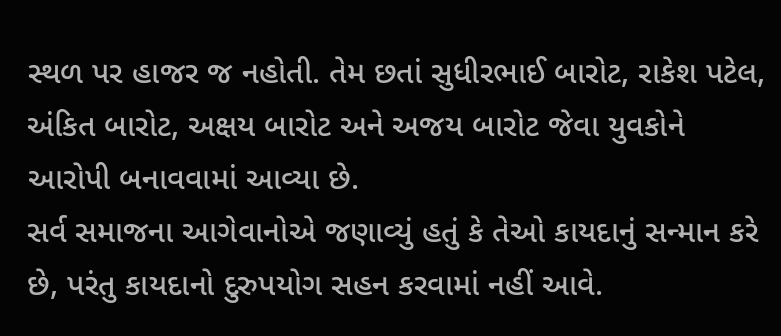સ્થળ પર હાજર જ નહોતી. તેમ છતાં સુધીરભાઈ બારોટ, રાકેશ પટેલ, અંકિત બારોટ, અક્ષય બારોટ અને અજય બારોટ જેવા યુવકોને આરોપી બનાવવામાં આવ્યા છે.
સર્વ સમાજના આગેવાનોએ જણાવ્યું હતું કે તેઓ કાયદાનું સન્માન કરે છે, પરંતુ કાયદાનો દુરુપયોગ સહન કરવામાં નહીં આવે.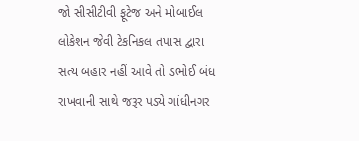જો સીસીટીવી ફૂટેજ અને મોબાઈલ લોકેશન જેવી ટેકનિકલ તપાસ દ્વારા સત્ય બહાર નહીં આવે તો ડભોઈ બંધ રાખવાની સાથે જરૂર પડ્યે ગાંધીનગર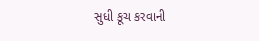સુધી કૂચ કરવાની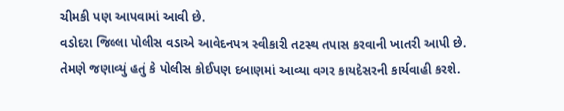ચીમકી પણ આપવામાં આવી છે.
વડોદરા જિલ્લા પોલીસ વડાએ આવેદનપત્ર સ્વીકારી તટસ્થ તપાસ કરવાની ખાતરી આપી છે. તેમણે જણાવ્યું હતું કે પોલીસ કોઈપણ દબાણમાં આવ્યા વગર કાયદેસરની કાર્યવાહી કરશે.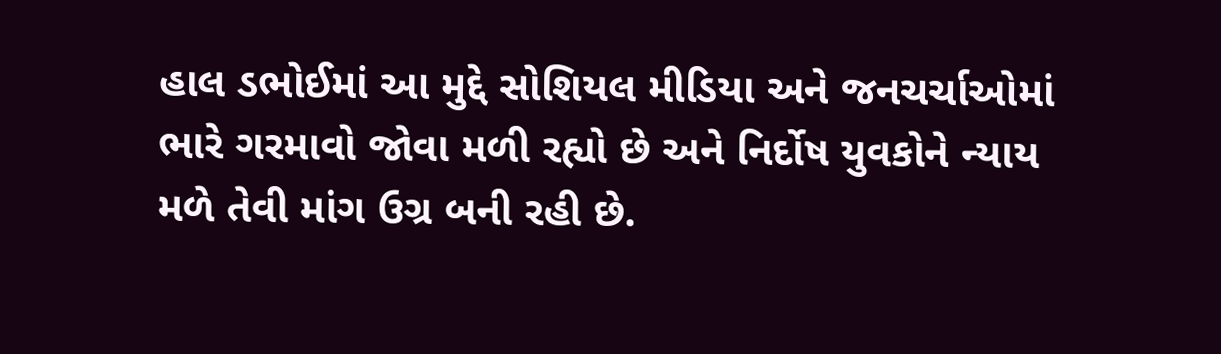હાલ ડભોઈમાં આ મુદ્દે સોશિયલ મીડિયા અને જનચર્ચાઓમાં ભારે ગરમાવો જોવા મળી રહ્યો છે અને નિર્દોષ યુવકોને ન્યાય મળે તેવી માંગ ઉગ્ર બની રહી છે.